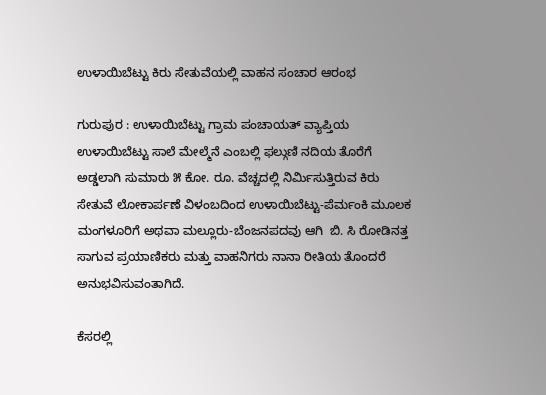ಉಳಾಯಿಬೆಟ್ಟು ಕಿರು ಸೇತುವೆಯಲ್ಲಿ ವಾಹನ ಸಂಚಾರ ಆರಂಭ

ಗುರುಪುರ : ಉಳಾಯಿಬೆಟ್ಟು ಗ್ರಾಮ ಪಂಚಾಯತ್ ವ್ಯಾಪ್ತಿಯ ಉಳಾಯಿಬೆಟ್ಟು ಸಾಲೆ ಮೇಲ್ಮೆನೆ ಎಂಬಲ್ಲಿ ಫಲ್ಗುಣಿ ನದಿಯ ತೊರೆಗೆ ಅಡ್ಡಲಾಗಿ ಸುಮಾರು ೫ ಕೋ. ರೂ. ವೆಚ್ಚದಲ್ಲಿ ನಿರ್ಮಿಸುತ್ತಿರುವ ಕಿರು ಸೇತುವೆ ಲೋಕಾರ್ಪಣೆ ವಿಳಂಬದಿಂದ ಉಳಾಯಿಬೆಟ್ಟು-ಪೆರ್ಮಂಕಿ ಮೂಲಕ ಮಂಗಳೂರಿಗೆ ಅಥವಾ ಮಲ್ಲೂರು-ಬೆಂಜನಪದವು ಆಗಿ  ಬಿ. ಸಿ ರೋಡಿನತ್ತ ಸಾಗುವ ಪ್ರಯಾಣಿಕರು ಮತ್ತು ವಾಹನಿಗರು ನಾನಾ ರೀತಿಯ ತೊಂದರೆ ಅನುಭವಿಸುವಂತಾಗಿದೆ.

ಕೆಸರಲ್ಲಿ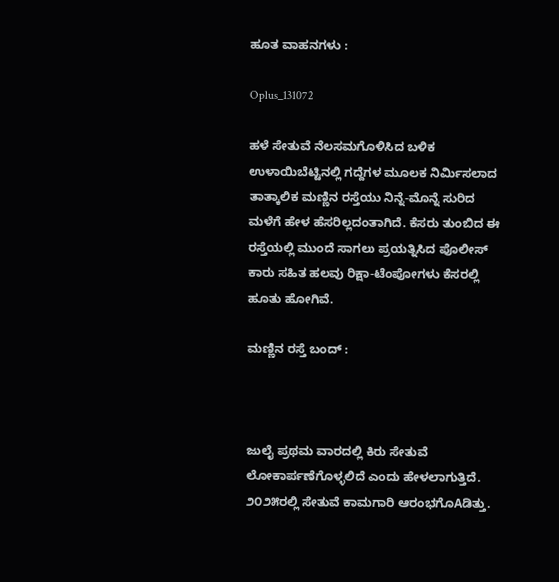ಹೂತ ವಾಹನಗಳು :

Oplus_131072

ಹಳೆ ಸೇತುವೆ ನೆಲಸಮಗೊಳಿಸಿದ ಬಳಿಕ ಉಳಾಯಿಬೆಟ್ಟಿನಲ್ಲಿ ಗದ್ದೆಗಳ ಮೂಲಕ ನಿರ್ಮಿಸಲಾದ ತಾತ್ಕಾಲಿಕ ಮಣ್ಣಿನ ರಸ್ತೆಯು ನಿನ್ನೆ-ಮೊನ್ನೆ ಸುರಿದ ಮಳೆಗೆ ಹೇಳ ಹೆಸರಿಲ್ಲದಂತಾಗಿದೆ. ಕೆಸರು ತುಂಬಿದ ಈ ರಸ್ತೆಯಲ್ಲಿ ಮುಂದೆ ಸಾಗಲು ಪ್ರಯತ್ನಿಸಿದ ಪೊಲೀಸ್ ಕಾರು ಸಹಿತ ಹಲವು ರಿಕ್ಷಾ-ಟೆಂಪೋಗಳು ಕೆಸರಲ್ಲಿ ಹೂತು ಹೋಗಿವೆ.

ಮಣ್ಣಿನ ರಸ್ತೆ ಬಂದ್ :



ಜುಲೈ ಪ್ರಥಮ ವಾರದಲ್ಲಿ ಕಿರು ಸೇತುವೆ ಲೋಕಾರ್ಪಣೆಗೊಳ್ಳಲಿದೆ ಎಂದು ಹೇಳಲಾಗುತ್ತಿದೆ. ೨೦೨೫ರಲ್ಲಿ ಸೇತುವೆ ಕಾಮಗಾರಿ ಆರಂಭಗೊAಡಿತ್ತು.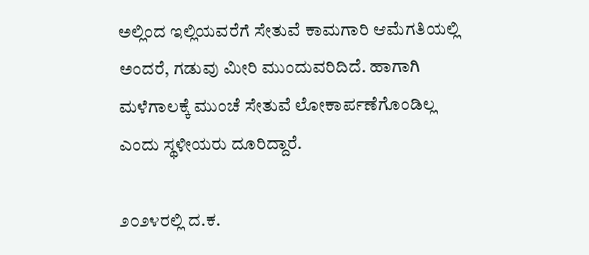ಅಲ್ಲಿಂದ ಇಲ್ಲಿಯವರೆಗೆ ಸೇತುವೆ ಕಾಮಗಾರಿ ಆಮೆಗತಿಯಲ್ಲಿ ಅಂದರೆ, ಗಡುವು ಮೀರಿ ಮುಂದುವರಿದಿದೆ. ಹಾಗಾಗಿ ಮಳೆಗಾಲಕ್ಕೆ ಮುಂಚೆ ಸೇತುವೆ ಲೋಕಾರ್ಪಣೆಗೊಂಡಿಲ್ಲ ಎಂದು ಸ್ಥಳೀಯರು ದೂರಿದ್ದಾರೆ.

೨೦೨೪ರಲ್ಲಿ ದ.ಕ.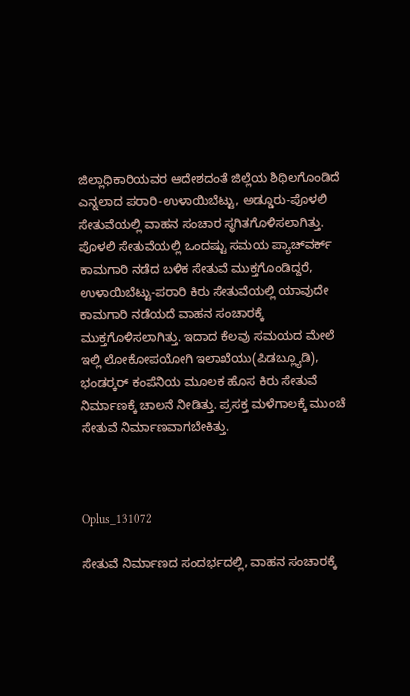ಜಿಲ್ಲಾಧಿಕಾರಿಯವರ ಆದೇಶದಂತೆ ಜಿಲ್ಲೆಯ ಶಿಥಿಲಗೊಂಡಿದೆ ಎನ್ನಲಾದ ಪರಾರಿ-ಉಳಾಯಿಬೆಟ್ಟು, ಅಡ್ಡೂರು-ಪೊಳಲಿ ಸೇತುವೆಯಲ್ಲಿ ವಾಹನ ಸಂಚಾರ ಸ್ಥಗಿತಗೊಳಿಸಲಾಗಿತ್ತು. ಪೊಳಲಿ ಸೇತುವೆಯಲ್ಲಿ ಒಂದಷ್ಟು ಸಮಯ ಪ್ಯಾಚ್‌ವರ್ಕ್ ಕಾಮಗಾರಿ ನಡೆದ ಬಳಿಕ ಸೇತುವೆ ಮುಕ್ತಗೊಂಡಿದ್ದರೆ, ಉಳಾಯಿಬೆಟ್ಟು-ಪರಾರಿ ಕಿರು ಸೇತುವೆಯಲ್ಲಿ ಯಾವುದೇ ಕಾಮಗಾರಿ ನಡೆಯದೆ ವಾಹನ ಸಂಚಾರಕ್ಕೆ ಮುಕ್ತಗೊಳಿಸಲಾಗಿತ್ತು. ಇದಾದ ಕೆಲವು ಸಮಯದ ಮೇಲೆ ಇಲ್ಲಿ ಲೋಕೋಪಯೋಗಿ ಇಲಾಖೆಯು(ಪಿಡಬ್ಲ್ಯೂಡಿ), ಭಂಡರ‍್ಕರ್ ಕಂಪೆನಿಯ ಮೂಲಕ ಹೊಸ ಕಿರು ಸೇತುವೆ ನಿರ್ಮಾಣಕ್ಕೆ ಚಾಲನೆ ನೀಡಿತ್ತು. ಪ್ರಸಕ್ತ ಮಳೆಗಾಲಕ್ಕೆ ಮುಂಚೆ ಸೇತುವೆ ನಿರ್ಮಾಣವಾಗಬೇಕಿತ್ತು.



Oplus_131072

ಸೇತುವೆ ನಿರ್ಮಾಣದ ಸಂದರ್ಭದಲ್ಲಿ, ವಾಹನ ಸಂಚಾರಕ್ಕೆ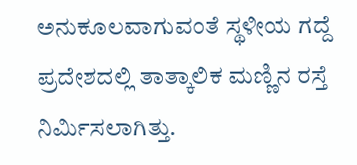ಅನುಕೂಲವಾಗುವಂತೆ ಸ್ಥಳೀಯ ಗದ್ದೆ ಪ್ರದೇಶದಲ್ಲಿ ತಾತ್ಕಾಲಿಕ ಮಣ್ಣಿನ ರಸ್ತೆ ನಿರ್ಮಿಸಲಾಗಿತ್ತು.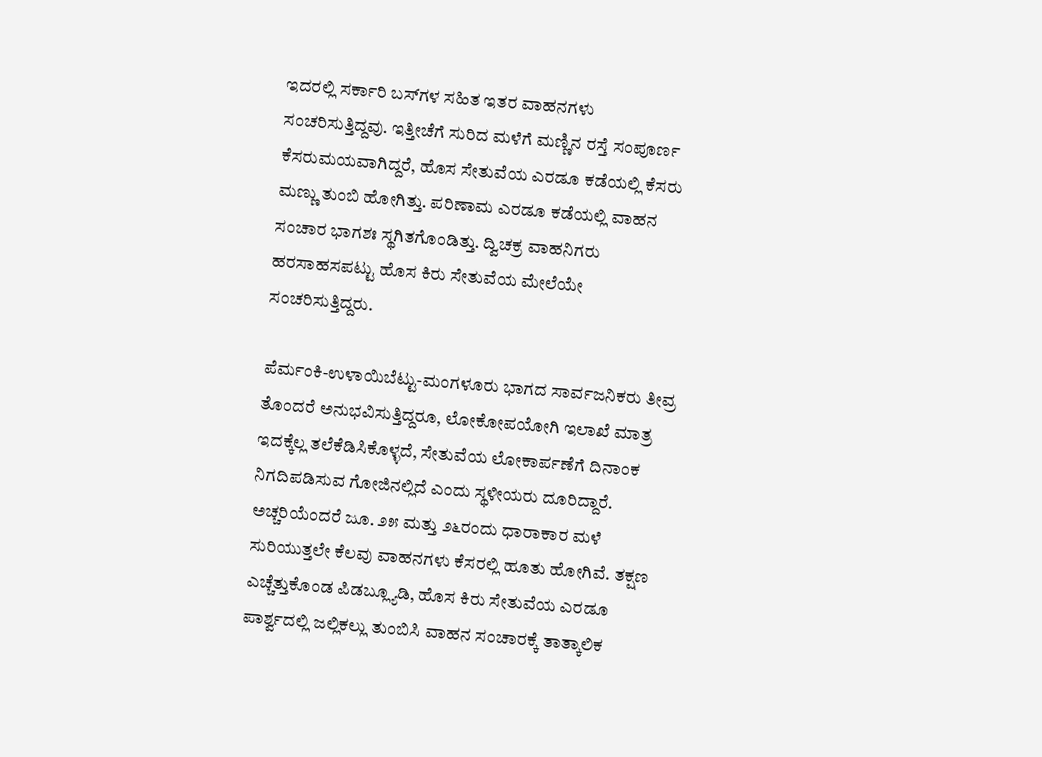ಇದರಲ್ಲಿ ಸರ್ಕಾರಿ ಬಸ್‌ಗಳ ಸಹಿತ ಇತರ ವಾಹನಗಳು ಸಂಚರಿಸುತ್ತಿದ್ದವು. ಇತ್ತೀಚೆಗೆ ಸುರಿದ ಮಳೆಗೆ ಮಣ್ಣಿನ ರಸ್ತೆ ಸಂಪೂರ್ಣ ಕೆಸರುಮಯವಾಗಿದ್ದರೆ, ಹೊಸ ಸೇತುವೆಯ ಎರಡೂ ಕಡೆಯಲ್ಲಿ ಕೆಸರು ಮಣ್ಣು ತುಂಬಿ ಹೋಗಿತ್ತು. ಪರಿಣಾಮ ಎರಡೂ ಕಡೆಯಲ್ಲಿ ವಾಹನ ಸಂಚಾರ ಭಾಗಶಃ ಸ್ಥಗಿತಗೊಂಡಿತ್ತು. ದ್ವಿಚಕ್ರ ವಾಹನಿಗರು ಹರಸಾಹಸಪಟ್ಟು ಹೊಸ ಕಿರು ಸೇತುವೆಯ ಮೇಲೆಯೇ ಸಂಚರಿಸುತ್ತಿದ್ದರು.

ಪೆರ್ಮಂಕಿ-ಉಳಾಯಿಬೆಟ್ಟು-ಮಂಗಳೂರು ಭಾಗದ ಸಾರ್ವಜನಿಕರು ತೀವ್ರ ತೊಂದರೆ ಅನುಭವಿಸುತ್ತಿದ್ದರೂ, ಲೋಕೋಪಯೋಗಿ ಇಲಾಖೆ ಮಾತ್ರ ಇದಕ್ಕೆಲ್ಲ ತಲೆಕೆಡಿಸಿಕೊಳ್ಳದೆ, ಸೇತುವೆಯ ಲೋಕಾರ್ಪಣೆಗೆ ದಿನಾಂಕ ನಿಗದಿಪಡಿಸುವ ಗೋಜಿನಲ್ಲಿದೆ ಎಂದು ಸ್ಥಳೀಯರು ದೂರಿದ್ದಾರೆ. ಅಚ್ಚರಿಯೆಂದರೆ ಜೂ. ೨೫ ಮತ್ತು ೨೬ರಂದು ಧಾರಾಕಾರ ಮಳೆ ಸುರಿಯುತ್ತಲೇ ಕೆಲವು ವಾಹನಗಳು ಕೆಸರಲ್ಲಿ ಹೂತು ಹೋಗಿವೆ. ತಕ್ಷಣ ಎಚ್ಚೆತ್ತುಕೊಂಡ ಪಿಡಬ್ಲ್ಯೂಡಿ, ಹೊಸ ಕಿರು ಸೇತುವೆಯ ಎರಡೂ ಪಾರ್ಶ್ವದಲ್ಲಿ ಜಲ್ಲಿಕಲ್ಲು ತುಂಬಿಸಿ ವಾಹನ ಸಂಚಾರಕ್ಕೆ ತಾತ್ಕಾಲಿಕ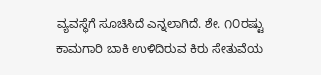ವ್ಯವಸ್ಥೆಗೆ ಸೂಚಿಸಿದೆ ಎನ್ನಲಾಗಿದೆ. ಶೇ. ೧೦ರಷ್ಟು ಕಾಮಗಾರಿ ಬಾಕಿ ಉಳಿದಿರುವ ಕಿರು ಸೇತುವೆಯ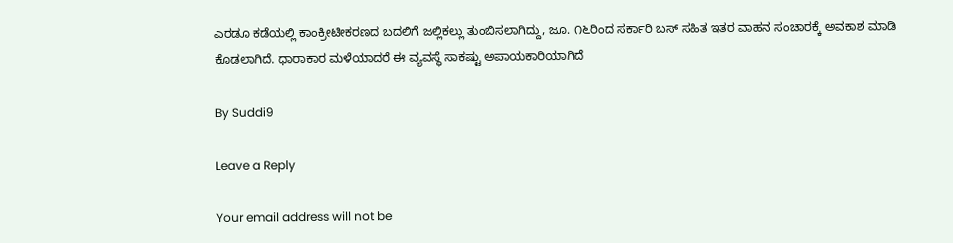ಎರಡೂ ಕಡೆಯಲ್ಲಿ ಕಾಂಕ್ರೀಟೀಕರಣದ ಬದಲಿಗೆ ಜಲ್ಲಿಕಲ್ಲು ತುಂಬಿಸಲಾಗಿದ್ದು, ಜೂ. ೧೬ರಿಂದ ಸರ್ಕಾರಿ ಬಸ್ ಸಹಿತ ಇತರ ವಾಹನ ಸಂಚಾರಕ್ಕೆ ಅವಕಾಶ ಮಾಡಿ ಕೊಡಲಾಗಿದೆ. ಧಾರಾಕಾರ ಮಳೆಯಾದರೆ ಈ ವ್ಯವಸ್ಥೆ ಸಾಕಷ್ಟು ಅಪಾಯಕಾರಿಯಾಗಿದೆ

By Suddi9

Leave a Reply

Your email address will not be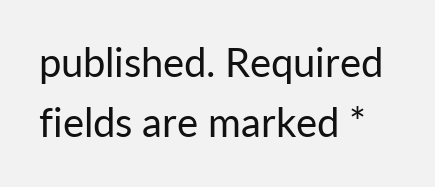published. Required fields are marked *